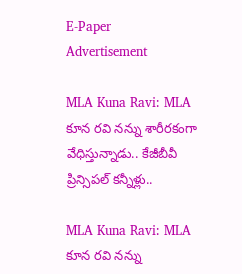E-Paper
Advertisement

MLA Kuna Ravi: MLA కూన రవి నన్ను శారీరకంగా వేధిస్తున్నాడు.. కేజీబీవీ ప్రిన్సిపల్ కన్నీళ్లు..

MLA Kuna Ravi: MLA కూన రవి నన్ను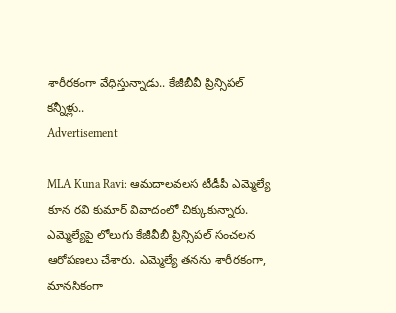శారీరకంగా వేధిస్తున్నాడు.. కేజీబీవీ ప్రిన్సిపల్ కన్నీళ్లు..
Advertisement

MLA Kuna Ravi: ఆమదాలవలస టీడీపీ ఎమ్మెల్యే కూన రవి కుమార్ వివాదంలో చిక్కుకున్నారు. ఎమ్మెల్యేపై లోలుగు కేజీవీబీ ప్రిన్సిపల్ సంచలన ఆరోపణలు చేశారు. ఎమ్మెల్యే తనను శారీరకంగా, మానసికంగా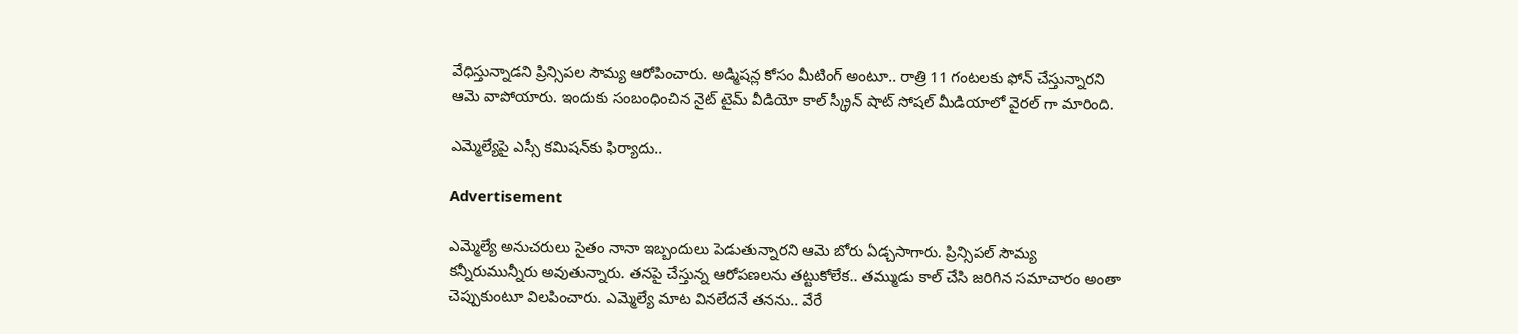వేధిస్తున్నాడని ప్రిన్సిపల సౌమ్య ఆరోపించారు. అడ్మిషన్ల కోసం మీటింగ్ అంటూ.. రాత్రి 11 గంటలకు ఫోన్ చేస్తున్నారని ఆమె వాపోయారు. ఇందుకు సంబంధించిన నైట్ టైమ్ వీడియో కాల్ స్క్రీన్ షాట్ సోషల్ మీడియాలో వైరల్ గా మారింది.

ఎమ్మెల్యేపై ఎస్సీ కమిషన్‌కు ఫిర్యాదు..

Advertisement

ఎమ్మెల్యే అనుచరులు సైతం నానా ఇబ్బందులు పెడుతున్నారని ఆమె బోరు ఏడ్చసాగారు. ప్రిన్సిపల్ సౌమ్య కన్నీరుమున్నీరు అవుతున్నారు. తనపై చేస్తున్న ఆరోపణలను తట్టుకోలేక.. తమ్ముడు కాల్ చేసి జరిగిన సమాచారం అంతా చెప్పుకుంటూ విలపించారు. ఎమ్మెల్యే మాట వినలేదనే తనను.. వేరే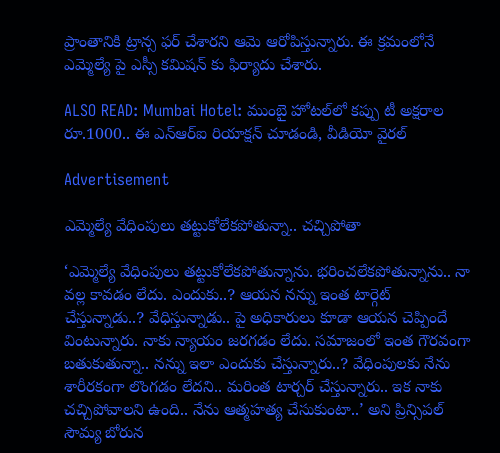ప్రాంతానికి ట్రాన్స ఫర్ చేశారని ఆమె ఆరోపిస్తున్నారు. ఈ క్రమంలోనే ఎమ్మెల్యే పై ఎస్సీ కమిషన్ కు ఫిర్యాదు చేశారు.

ALSO READ: Mumbai Hotel: ముంబై హోటల్‌లో కప్పు టీ అక్షరాల రూ.1000.. ఈ ఎన్ఆర్ఐ రియాక్షన్ చూడండి, వీడియో వైరల్

Advertisement

ఎమ్మెల్యే వేధింపులు తట్టుకోలేకపోతున్నా.. చచ్చిపోతా

‘ఎమ్మెల్యే వేధింపులు తట్టుకోలేకపోతున్నాను. భరించలేకపోతున్నాను.. నా వల్ల కావడం లేదు. ఎందుకు..? ఆయన నన్ను ఇంత టార్గెట్ చేస్తున్నాడు..? వేధిస్తున్నాడు.. పై అధికారులు కూడా ఆయన చెప్పిందే వింటున్నారు. నాకు న్యాయం జరగడం లేదు. సమాజంలో ఇంత గౌరవంగా బతుకుతున్నా.. నన్ను ఇలా ఎందుకు చేస్తున్నారు..? వేధింపులకు నేను శారీరకంగా లొంగడం లేదని.. మరింత టార్చర్ చేస్తున్నారు.. ఇక నాకు చచ్చిపోవాలని ఉంది.. నేను ఆత్మహత్య చేసుకుంటా..’ అని ప్రిన్సిపల్ సౌమ్య బోరున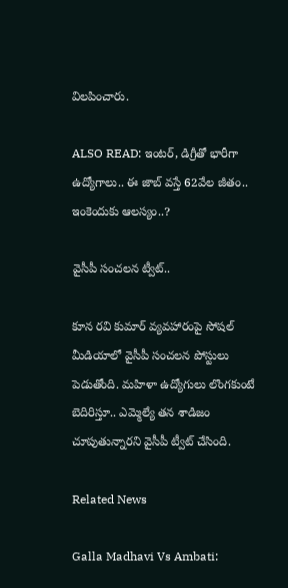విలపించారు.

ALSO READ: ఇంటర్, డిగ్రీతో భారీగా ఉద్యోగాలు.. ఈ జాబ్ వస్తే 62వేల జీతం.. ఇంకెందుకు ఆలస్యం..?

వైసీపీ సంచలన ట్వీట్..

కూన రవి కుమార్ వ్యవహారంపై సోషల్ మీడియాలో వైసీపీ సంచలన పోస్టులు పెడుతోంది. మహిళా ఉద్యోగులు లొంగకుంటే బెదిరిస్తూ.. ఎమ్మెల్యే తన శాడిజం చూపుతున్నారని వైసీపీ ట్వీట్ చేసింది.

Related News

Galla Madhavi Vs Ambati: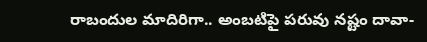రాబందుల మాదిరిగా.. అంబటిపై పరువు నష్టం దావా-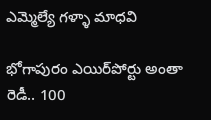ఎమ్మెల్యే గళ్ళా మాధవి

భోగాపురం ఎయిర్‌పోర్టు అంతా రెడీ.. 100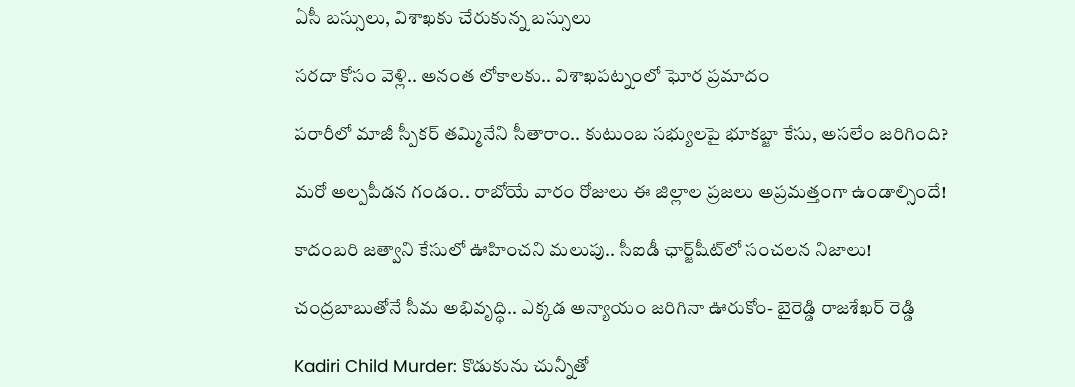ఏసీ బస్సులు, విశాఖకు చేరుకున్న బస్సులు

సరదా కోసం వెళ్లి.. అనంత లోకాలకు.. విశాఖపట్నంలో ఘోర ప్రమాదం

పరారీలో మాజీ స్పీకర్ తమ్మినేని సీతారాం.. కుటుంబ సభ్యులపై భూకబ్జా కేసు, అసలేం జరిగింది?

మరో అల్పపీడన గండం.. రాబోయే వారం రోజులు ఈ జిల్లాల ప్రజలు అప్రమత్తంగా ఉండాల్సిందే!

కాదంబరి జత్వాని కేసులో ఊహించని మలుపు.. సీఐడీ ఛార్జ్‌షీట్‌లో సంచలన నిజాలు!

చంద్రబాబుతోనే సీమ అభివృద్ధి.. ఎక్కడ అన్యాయం జరిగినా ఊరుకోం- బైరెడ్డి రాజశేఖర్ రెడ్డి

Kadiri Child Murder: కొడుకును చున్నీతో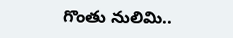గొంతు నులిమి..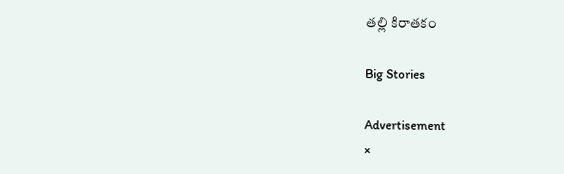తల్లి కిరాతకం

Big Stories

Advertisement
×